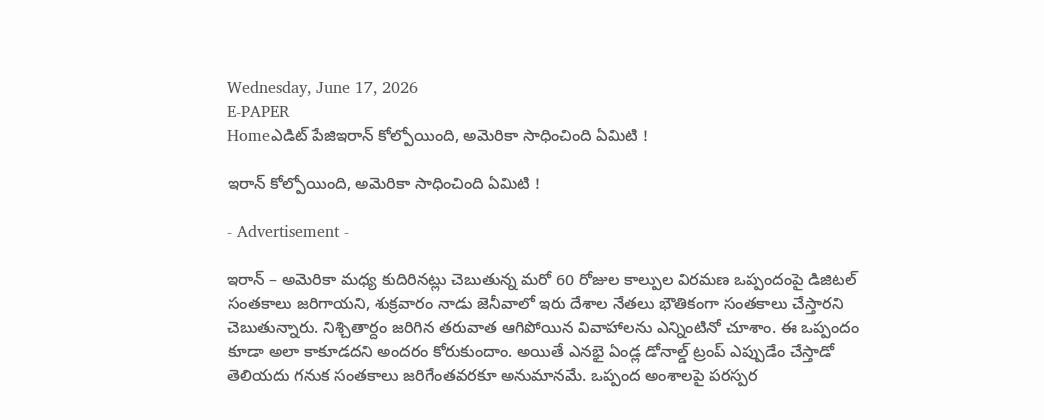Wednesday, June 17, 2026
E-PAPER
Homeఎడిట్ పేజిఇరాన్‌ కోల్పోయింది, అమెరికా సాధించింది ఏమిటి !

ఇరాన్‌ కోల్పోయింది, అమెరికా సాధించింది ఏమిటి !

- Advertisement -

ఇరాన్‌ – అమెరికా మధ్య కుదిరినట్లు చెబుతున్న మరో 60 రోజుల కాల్పుల విరమణ ఒప్పందంపై డిజిటల్‌ సంతకాలు జరిగాయని, శుక్రవారం నాడు జెనీవాలో ఇరు దేశాల నేతలు భౌతికంగా సంతకాలు చేస్తారని చెబుతున్నారు. నిశ్చితార్దం జరిగిన తరువాత ఆగిపోయిన వివాహాలను ఎన్నింటినో చూశాం. ఈ ఒప్పందం కూడా అలా కాకూడదని అందరం కోరుకుందాం. అయితే ఎనభై ఏండ్ల డోనాల్డ్‌ ట్రంప్‌ ఎప్పుడేం చేస్తాడో తెలియదు గనుక సంతకాలు జరిగేంతవరకూ అనుమానమే. ఒప్పంద అంశాలపై పరస్పర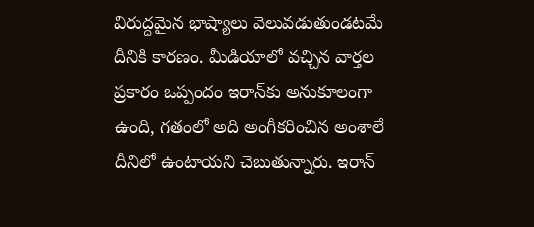విరుద్దమైన భాష్యాలు వెలువడుతుండటమే దీనికి కారణం. మీడియాలో వచ్చిన వార్తల ప్రకారం ఒప్పందం ఇరాన్‌కు అనుకూలంగా ఉంది, గతంలో అది అంగీకరించిన అంశాలే దీనిలో ఉంటాయని చెబుతున్నారు. ఇరాన్‌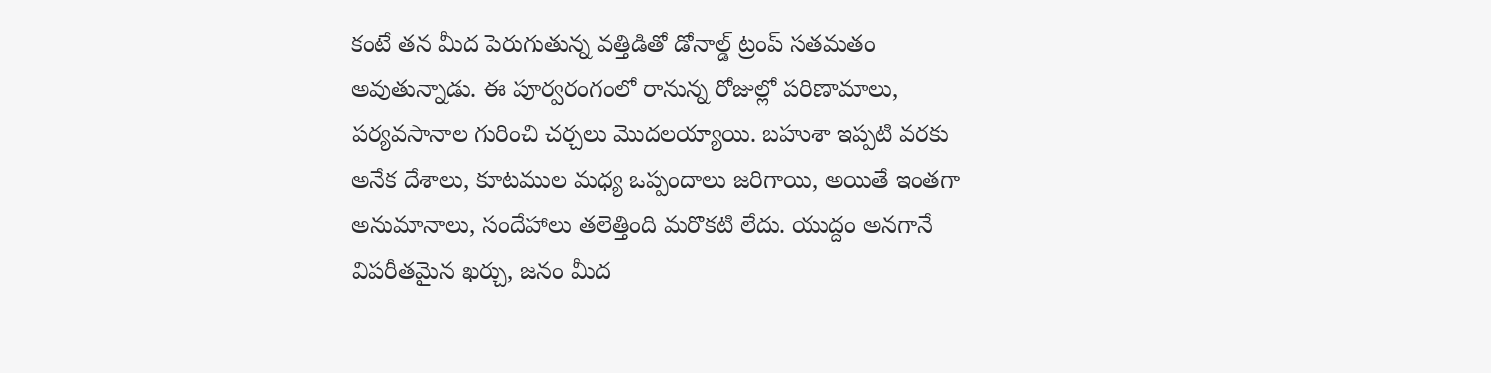కంటే తన మీద పెరుగుతున్న వత్తిడితో డోనాల్డ్‌ ట్రంప్‌ సతమతం అవుతున్నాడు. ఈ పూర్వరంగంలో రానున్న రోజుల్లో పరిణామాలు, పర్యవసానాల గురించి చర్చలు మొదలయ్యాయి. బహుశా ఇప్పటి వరకు అనేక దేశాలు, కూటముల మధ్య ఒప్పందాలు జరిగాయి, అయితే ఇంతగా అనుమానాలు, సందేహాలు తలెత్తింది మరొకటి లేదు. యుద్దం అనగానే విపరీతమైన ఖర్చు, జనం మీద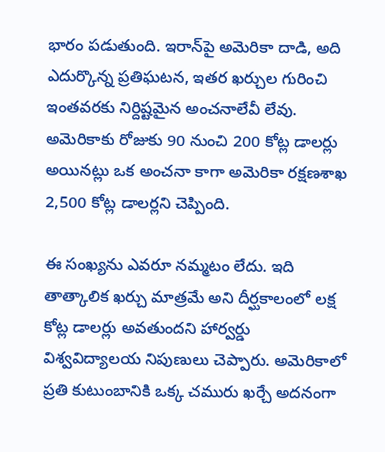భారం పడుతుంది. ఇరాన్‌పై అమెరికా దాడి, అది ఎదుర్కొన్న ప్రతిఘటన, ఇతర ఖర్చుల గురించి ఇంతవరకు నిర్దిష్టమైన అంచనాలేవీ లేవు. అమెరికాకు రోజుకు 90 నుంచి 200 కోట్ల డాలర్లు అయినట్లు ఒక అంచనా కాగా అమెరికా రక్షణశాఖ 2,500 కోట్ల డాలర్లని చెప్పింది.

ఈ సంఖ్యను ఎవరూ నమ్మటం లేదు. ఇది తాత్కాలిక ఖర్చు మాత్రమే అని దీర్ఘకాలంలో లక్ష కోట్ల డాలర్లు అవతుందని హార్వర్డు విశ్వవిద్యాలయ నిపుణులు చెప్పారు. అమెరికాలో ప్రతి కుటుంబానికి ఒక్క చమురు ఖర్చే అదనంగా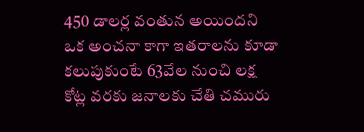450 డాలర్ల వంతున అయిందని ఒక అంచనా కాగా ఇతరాలను కూడా కలుపుకుంటే 63వేల నుంచి లక్ష కోట్ల వరకు జనాలకు చేతి చమురు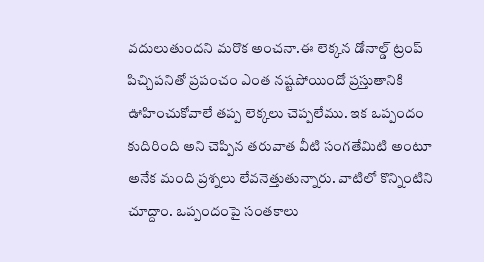వదులుతుందని మరొక అంచనా.ఈ లెక్కన డోనాల్డ్‌ ట్రంప్‌ పిచ్చిపనితో ప్రపంచం ఎంత నష్టపోయిందో ప్రస్తుతానికి ఊహించుకోవాలే తప్ప లెక్కలు చెప్పలేము. ఇక ఒప్పందం కుదిరింది అని చెప్పిన తరువాత వీటి సంగతేమిటి అంటూ అనేక మంది ప్రశ్నలు లేవనెత్తుతున్నారు. వాటిలో కొన్నింటిని చూద్దాం. ఒప్పందంపై సంతకాలు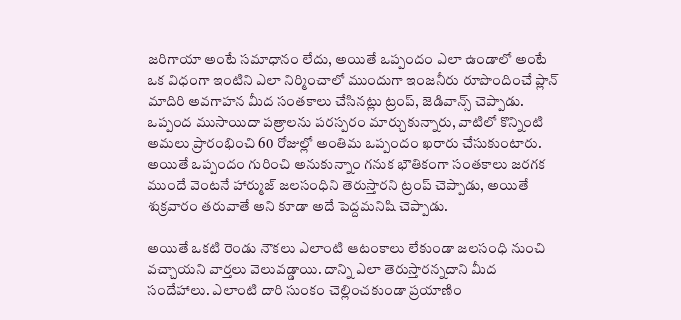జరిగాయా అంటే సమాధానం లేదు, అయితే ఒప్పందం ఎలా ఉండాలో అంటే ఒక విధంగా ఇంటిని ఎలా నిర్మించాలో ముందుగా ఇంజనీరు రూపొందించే ప్లాన్‌ మాదిరి అవగాహన మీద సంతకాలు చేసినట్లు ట్రంప్‌, జెడివాన్స్‌ చెప్పాడు. ఒప్పంద ముసాయిదా పత్రాలను పరస్పరం మార్చుకున్నారు, వాటిలో కొన్నింటి అమలు ప్రారంభించి 60 రోజుల్లో అంతిమ ఒప్పందం ఖరారు చేసుకుంటారు. అయితే ఒప్పందం గురించి అనుకున్నాం గనుక భౌతికంగా సంతకాలు జరగక ముందే వెంటనే హార్ముజ్‌ జలసంధిని తెరుస్తారని ట్రంప్‌ చెప్పాడు, అయితే శుక్రవారం తరువాతే అని కూడా అదే పెద్దమనిషి చెప్పాడు.

అయితే ఒకటి రెండు నౌకలు ఎలాంటి ఆటంకాలు లేకుండా జలసంధి నుంచి వచ్చాయని వార్తలు వెలువడ్డాయి. దాన్ని ఎలా తెరుస్తారన్నదాని మీద సందేహాలు. ఎలాంటి దారి సుంకం చెల్లించకుండా ప్రయాణిం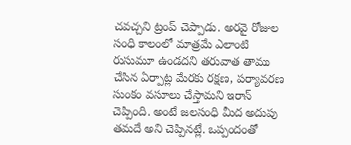చవచ్చని ట్రంప్‌ చెప్పాడు. అరవై రోజుల సంధి కాలంలో మాత్రమే ఎలాంటి రుసుమూ ఉండదని తరువాత తాము చేసిన ఏర్పాట్ల మేరకు రక్షణ, పర్యావరణ సుంకం వసూలు చేస్తామని ఇరాన్‌ చెప్పింది. అంటే జలసంధి మీద అదుపు తమదే అని చెప్పినట్లే. ఒప్పందంతో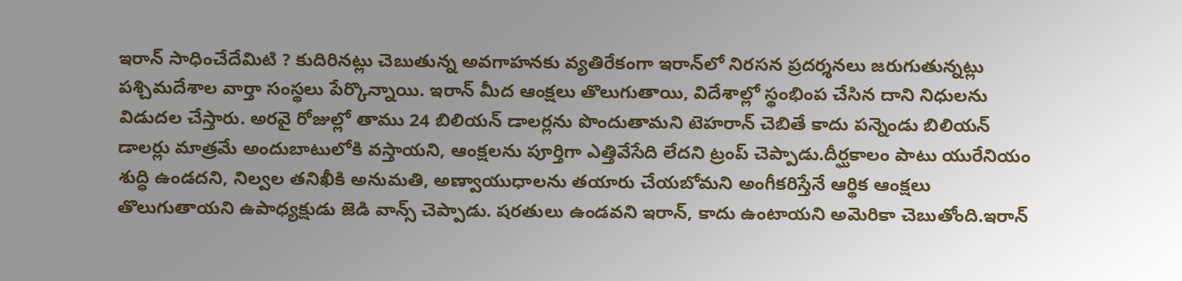ఇరాన్‌ సాధించేదేమిటి ? కుదిరినట్లు చెబుతున్న అవగాహనకు వ్యతిరేకంగా ఇరాన్‌లో నిరసన ప్రదర్శనలు జరుగుతున్నట్లు పశ్చిమదేశాల వార్తా సంస్థలు పేర్కొన్నాయి. ఇరాన్‌ మీద ఆంక్షలు తొలుగుతాయి, విదేశాల్లో స్థంభింప చేసిన దాని నిధులను విడుదల చేస్తారు. అరవై రోజుల్లో తాము 24 బిలియన్‌ డాలర్లను పొందుతామని టెహరాన్‌ చెబితే కాదు పన్నెండు బిలియన్‌ డాలర్లు మాత్రమే అందుబాటులోకి వస్తాయని, ఆంక్షలను పూర్తిగా ఎత్తివేసేది లేదని ట్రంప్‌ చెప్పాడు.దీర్ఘకాలం పాటు యురేనియం శుద్ధి ఉండదని, నిల్వల తనిఖీకి అనుమతి, అణ్వాయుధాలను తయారు చేయబోమని అంగీకరిస్తేనే ఆర్థిక ఆంక్షలు తొలుగుతాయని ఉపాధ్యక్షుడు జెడి వాన్స్‌ చెప్పాడు. షరతులు ఉండవని ఇరాన్‌, కాదు ఉంటాయని అమెరికా చెబుతోంది.ఇరాన్‌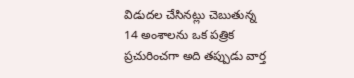విడుదల చేసినట్లు చెబుతున్న 14 అంశాలను ఒక పత్రిక ప్రచురించగా అది తప్పుడు వార్త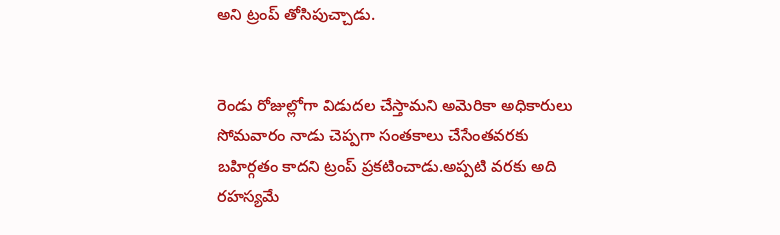అని ట్రంప్‌ తోసిపుచ్చాడు.


రెండు రోజుల్లోగా విడుదల చేస్తామని అమెరికా అధికారులు సోమవారం నాడు చెప్పగా సంతకాలు చేసేంతవరకు బహిర్గతం కాదని ట్రంప్‌ ప్రకటించాడు.అప్పటి వరకు అది రహస్యమే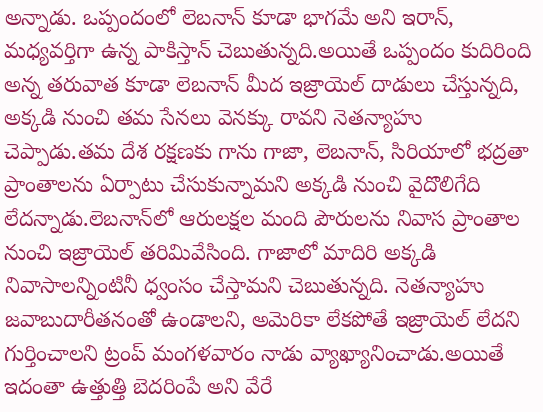అన్నాడు. ఒప్పందంలో లెబనాన్‌ కూడా భాగమే అని ఇరాన్‌, మధ్యవర్తిగా ఉన్న పాకిస్తాన్‌ చెబుతున్నది.అయితే ఒప్పందం కుదిరింది అన్న తరువాత కూడా లెబనాన్‌ మీద ఇజ్రాయెల్‌ దాడులు చేస్తున్నది, అక్కడి నుంచి తమ సేనలు వెనక్కు రావని నెతన్యాహు చెప్పాడు.తమ దేశ రక్షణకు గాను గాజా, లెబనాన్‌, సిరియాలో భద్రతా ప్రాంతాలను ఏర్పాటు చేసుకున్నామని అక్కడి నుంచి వైదొలిగేది లేదన్నాడు.లెబనాన్‌లో ఆరులక్షల మంది పౌరులను నివాస ప్రాంతాల నుంచి ఇజ్రాయెల్‌ తరిమివేసింది. గాజాలో మాదిరి అక్కడి నివాసాలన్నింటినీ ధ్వంసం చేస్తామని చెబుతున్నది. నెతన్యాహు జవాబుదారీతనంతో ఉండాలని, అమెరికా లేకపోతే ఇజ్రాయెల్‌ లేదని గుర్తించాలని ట్రంప్‌ మంగళవారం నాడు వ్యాఖ్యానించాడు.అయితే ఇదంతా ఉత్తుత్తి బెదరింపే అని వేరే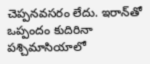చెప్పనవసరం లేదు. ఇరాన్‌తో ఒప్పందం కుదిరినా పశ్చిమాసియాలో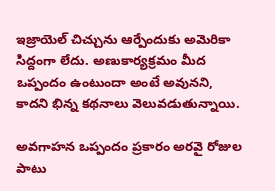ఇజ్రాయెల్‌ చిచ్చును ఆర్పేందుకు అమెరికా సిద్దంగా లేదు. అణుకార్యక్రమం మీద ఒప్పందం ఉంటుందా అంటే అవునని, కాదని భిన్న కథనాలు వెలువడుతున్నాయి.

అవగాహన ఒప్పందం ప్రకారం అరవై రోజుల పాటు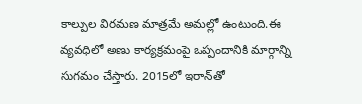కాల్పుల విరమణ మాత్రమే అమల్లో ఉంటుంది.ఈ వ్యవధిలో అణు కార్యక్రమంపై ఒప్పందానికి మార్గాన్ని సుగమం చేస్తారు. 2015లో ఇరాన్‌తో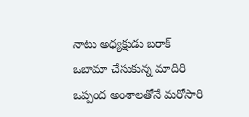నాటు అధ్యక్షుడు బరాక్‌ ఒబామా చేసుకున్న మాదిరి ఒప్పంద అంశాలతోనే మరోసారి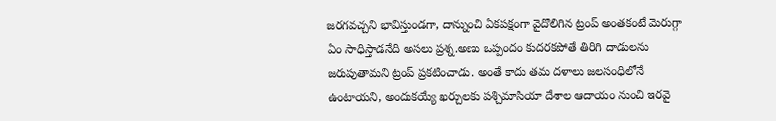జరగవచ్చని భావిస్తుండగా, దాన్నుంచి ఏకపక్షంగా వైదొలిగిన ట్రంప్‌ అంతకంటే మెరుగ్గా ఏం సాధిస్తాడనేది అసలు ప్రశ్న.అణు ఒప్పందం కుదరకపోతే తిరిగి దాడులను జరుపుతామని ట్రంప్‌ ప్రకటించాడు. అంతే కాదు తమ దళాలు జలసంధిలోనే ఉంటాయని, అందుకయ్యే ఖర్చులకు పశ్చిమాసియా దేశాల ఆదాయం నుంచి ఇరవై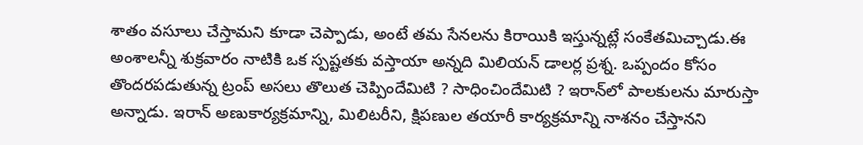శాతం వసూలు చేస్తామని కూడా చెప్పాడు, అంటే తమ సేనలను కిరాయికి ఇస్తున్నట్లే సంకేతమిచ్చాడు.ఈ అంశాలన్నీ శుక్రవారం నాటికి ఒక స్పష్టతకు వస్తాయా అన్నది మిలియన్‌ డాలర్ల ప్రశ్న. ఒప్పందం కోసం తొందరపడుతున్న ట్రంప్‌ అసలు తొలుత చెప్పిందేమిటి ? సాధించిందేమిటి ? ఇరాన్‌లో పాలకులను మారుస్తా అన్నాడు. ఇరాన్‌ అణుకార్యక్రమాన్ని, మిలిటరీని, క్షిపణుల తయారీ కార్యక్రమాన్ని నాశనం చేస్తానని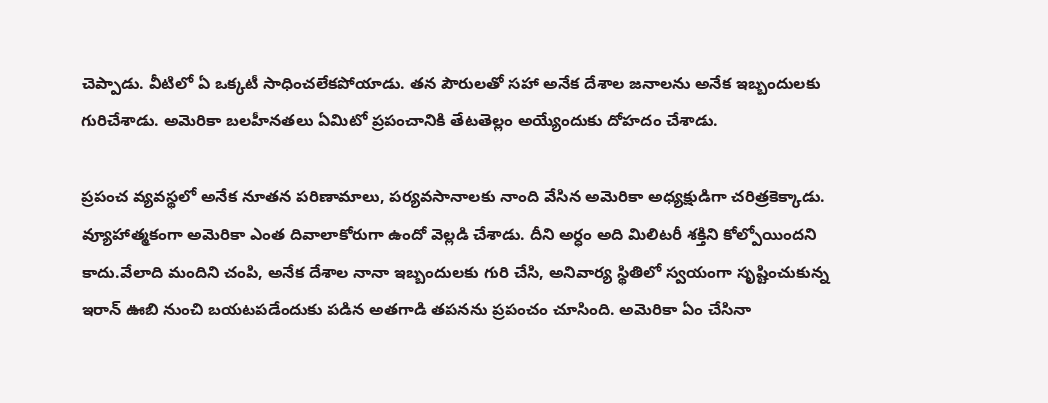చెప్పాడు. వీటిలో ఏ ఒక్కటీ సాధించలేకపోయాడు. తన పౌరులతో సహా అనేక దేశాల జనాలను అనేక ఇబ్బందులకు గురిచేశాడు. అమెరికా బలహీనతలు ఏమిటో ప్రపంచానికి తేటతెల్లం అయ్యేందుకు దోహదం చేశాడు.

ప్రపంచ వ్యవస్థలో అనేక నూతన పరిణామాలు, పర్యవసానాలకు నాంది వేసిన అమెరికా అధ్యక్షుడిగా చరిత్రకెక్కాడు. వ్యూహాత్మకంగా అమెరికా ఎంత దివాలాకోరుగా ఉందో వెల్లడి చేశాడు. దీని అర్ధం అది మిలిటరీ శక్తిని కోల్పోయిందని కాదు.వేలాది మందిని చంపి, అనేక దేశాల నానా ఇబ్బందులకు గురి చేసి, అనివార్య స్థితిలో స్వయంగా సృష్టించుకున్న ఇరాన్‌ ఊబి నుంచి బయటపడేందుకు పడిన అతగాడి తపనను ప్రపంచం చూసింది. అమెరికా ఏం చేసినా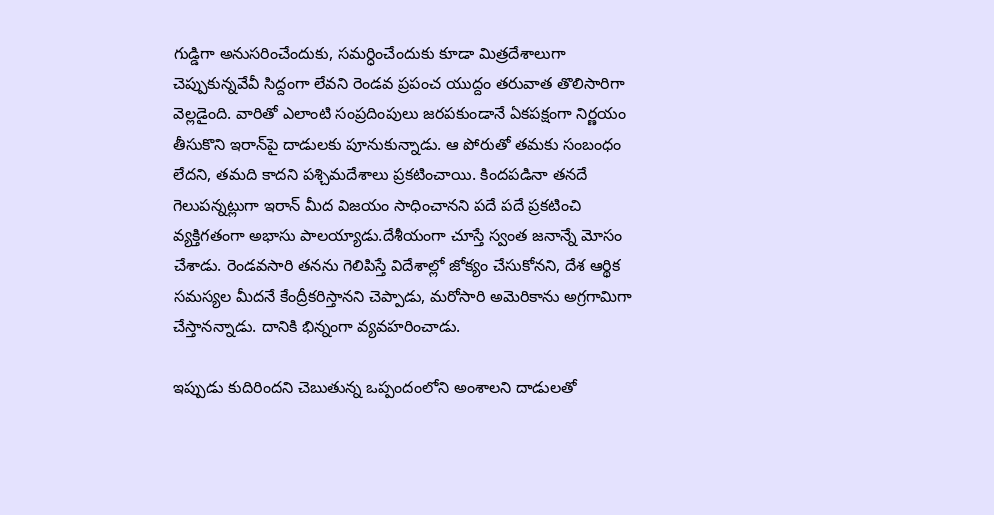గుడ్డిగా అనుసరించేందుకు, సమర్ధించేందుకు కూడా మిత్రదేశాలుగా చెప్పుకున్నవేవీ సిద్దంగా లేవని రెండవ ప్రపంచ యుద్దం తరువాత తొలిసారిగా వెల్లడైంది. వారితో ఎలాంటి సంప్రదింపులు జరపకుండానే ఏకపక్షంగా నిర్ణయం తీసుకొని ఇరాన్‌పై దాడులకు పూనుకున్నాడు. ఆ పోరుతో తమకు సంబంధం లేదని, తమది కాదని పశ్చిమదేశాలు ప్రకటించాయి. కిందపడినా తనదే గెలుపన్నట్లుగా ఇరాన్‌ మీద విజయం సాధించానని పదే పదే ప్రకటించి వ్యక్తిగతంగా అభాసు పాలయ్యాడు.దేశీయంగా చూస్తే స్వంత జనాన్నే మోసం చేశాడు. రెండవసారి తనను గెలిపిస్తే విదేశాల్లో జోక్యం చేసుకోనని, దేశ ఆర్థిక సమస్యల మీదనే కేంద్రీకరిస్తానని చెప్పాడు, మరోసారి అమెరికాను అగ్రగామిగా చేస్తానన్నాడు. దానికి భిన్నంగా వ్యవహరించాడు.

ఇప్పుడు కుదిరిందని చెబుతున్న ఒప్పందంలోని అంశాలని దాడులతో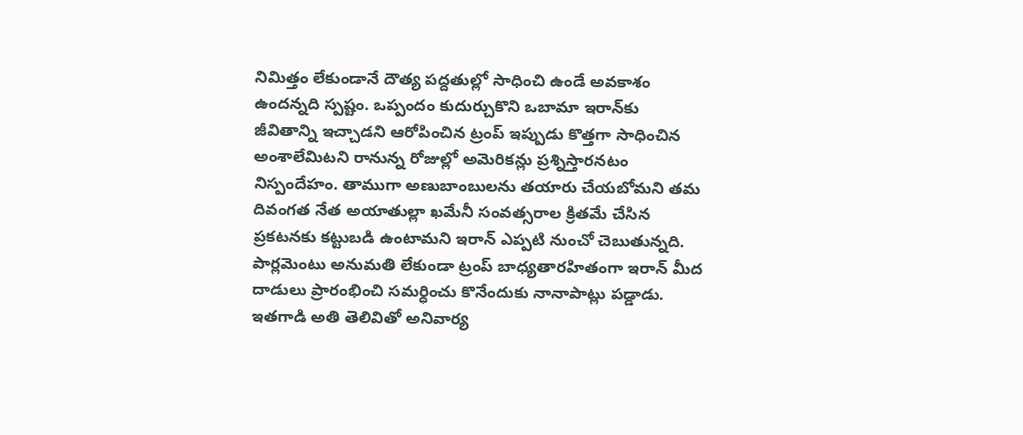నిమిత్తం లేకుండానే దౌత్య పద్దతుల్లో సాధించి ఉండే అవకాశం ఉందన్నది స్పష్టం. ఒప్పందం కుదుర్చుకొని ఒబామా ఇరాన్‌కు జీవితాన్ని ఇచ్చాడని ఆరోపించిన ట్రంప్‌ ఇప్పుడు కొత్తగా సాధించిన అంశాలేమిటని రానున్న రోజుల్లో అమెరికన్లు ప్రశ్నిస్తారనటం నిస్పందేహం. తాముగా అణుబాంబులను తయారు చేయబోమని తమ దివంగత నేత అయాతుల్లా ఖమేనీ సంవత్సరాల క్రితమే చేసిన ప్రకటనకు కట్టుబడి ఉంటామని ఇరాన్‌ ఎప్పటి నుంచో చెబుతున్నది. పార్లమెంటు అనుమతి లేకుండా ట్రంప్‌ బాధ్యతారహితంగా ఇరాన్‌ మీద దాడులు ప్రారంభించి సమర్ధించు కొనేందుకు నానాపాట్లు పడ్డాడు. ఇతగాడి అతి తెలివితో అనివార్య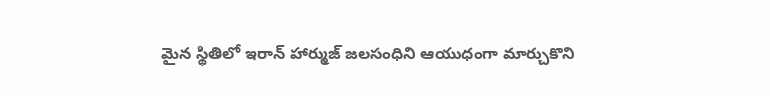మైన స్థితిలో ఇరాన్‌ హార్ముజ్‌ జలసంధిని ఆయుధంగా మార్చుకొని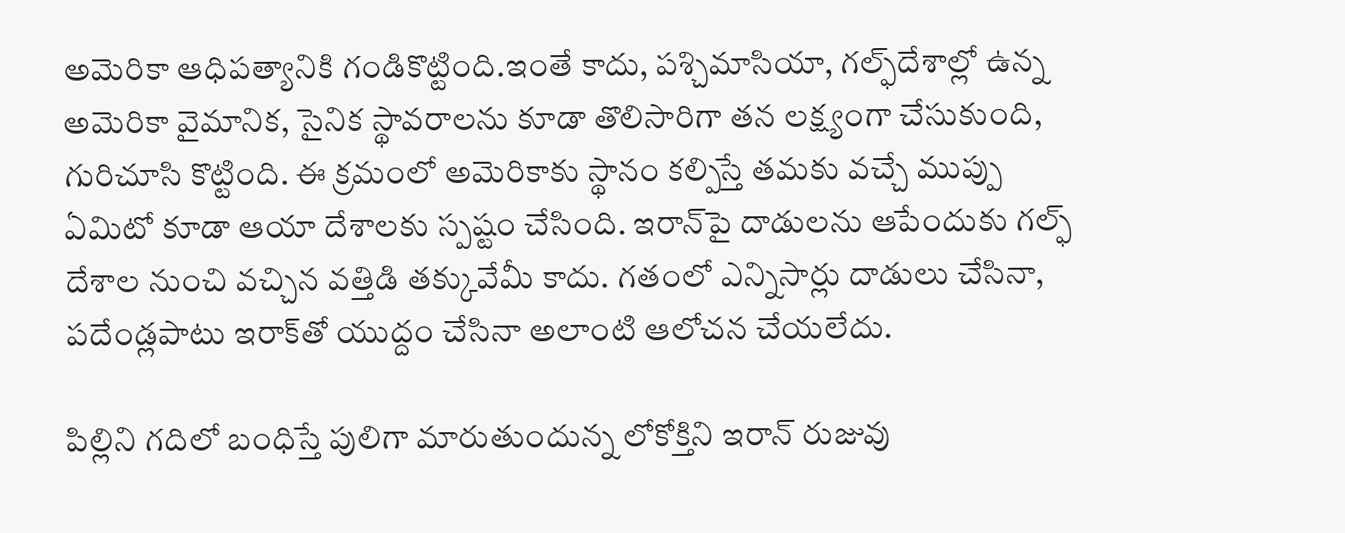అమెరికా ఆధిపత్యానికి గండికొట్టింది.ఇంతే కాదు, పశ్చిమాసియా, గల్ఫ్‌దేశాల్లో ఉన్న అమెరికా వైమానిక, సైనిక స్థావరాలను కూడా తొలిసారిగా తన లక్ష్యంగా చేసుకుంది, గురిచూసి కొట్టింది. ఈ క్రమంలో అమెరికాకు స్థానం కల్పిస్తే తమకు వచ్చే ముప్పు ఏమిటో కూడా ఆయా దేశాలకు స్పష్టం చేసింది. ఇరాన్‌పై దాడులను ఆపేందుకు గల్ఫ్‌ దేశాల నుంచి వచ్చిన వత్తిడి తక్కువేమీ కాదు. గతంలో ఎన్నిసార్లు దాడులు చేసినా, పదేండ్లపాటు ఇరాక్‌తో యుద్దం చేసినా అలాంటి ఆలోచన చేయలేదు.

పిల్లిని గదిలో బంధిస్తే పులిగా మారుతుందున్న లోకోక్తిని ఇరాన్‌ రుజువు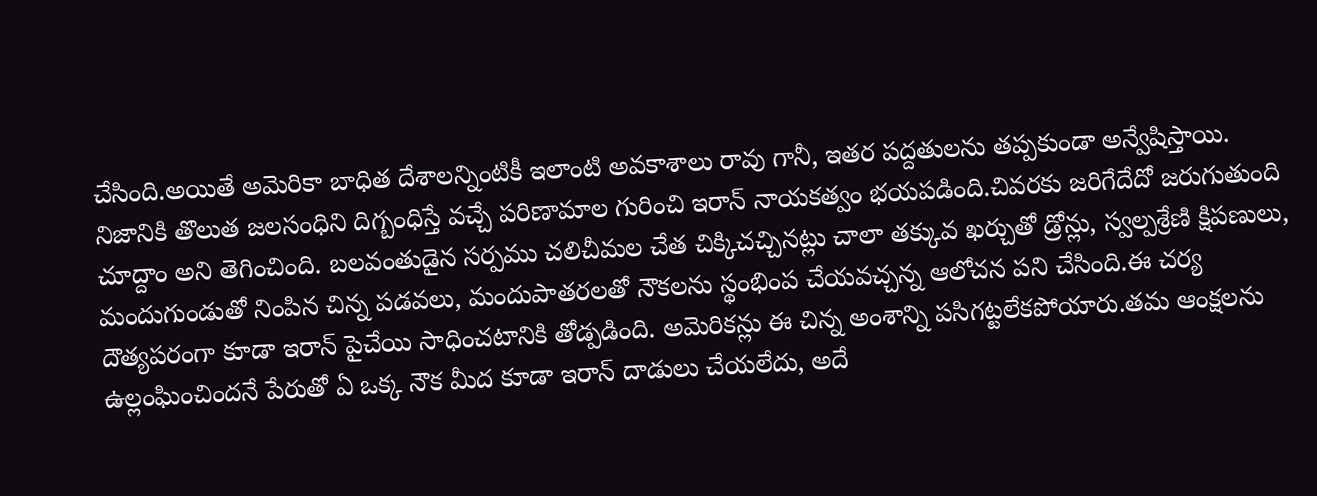చేసింది.అయితే అమెరికా బాధిత దేశాలన్నింటికీ ఇలాంటి అవకాశాలు రావు గానీ, ఇతర పద్దతులను తప్పకుండా అన్వేషిస్తాయి. నిజానికి తొలుత జలసంధిని దిగ్బంధిస్తే వచ్చే పరిణామాల గురించి ఇరాన్‌ నాయకత్వం భయపడింది.చివరకు జరిగేదేదో జరుగుతుంది చూద్దాం అని తెగించింది. బలవంతుడైన సర్పము చలిచీమల చేత చిక్కిచచ్చినట్లు చాలా తక్కువ ఖర్చుతో డ్రోన్లు, స్వల్పశ్రేణి క్షిపణులు, మందుగుండుతో నింపిన చిన్న పడవలు, మందుపాతరలతో నౌకలను స్థంభింప చేయవచ్చన్న ఆలోచన పని చేసింది.ఈ చర్య దౌత్యపరంగా కూడా ఇరాన్‌ పైచేయి సాధించటానికి తోడ్పడింది. అమెరికన్లు ఈ చిన్న అంశాన్ని పసిగట్టలేకపోయారు.తమ ఆంక్షలను ఉల్లంఘించిందనే పేరుతో ఏ ఒక్క నౌక మీద కూడా ఇరాన్‌ దాడులు చేయలేదు, అదే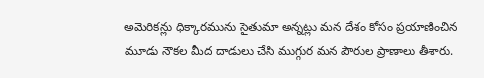అమెరికన్లు ధిక్కారమును సైతుమా అన్నట్లు మన దేశం కోసం ప్రయాణించిన మూడు నౌకల మీద దాడులు చేసి ముగ్గుర మన పౌరుల ప్రాణాలు తీశారు.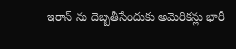ఇరాన్ ను దెబ్బతీసేందుకు అమెరికన్లు భారీ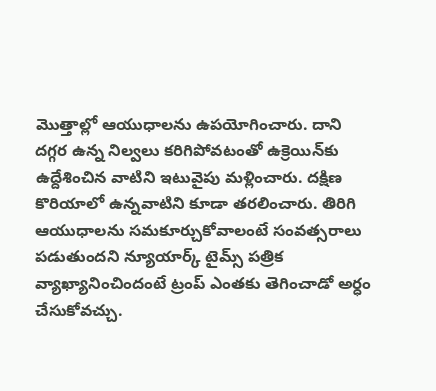మొత్తాల్లో ఆయుధాలను ఉపయోగించారు. దాని దగ్గర ఉన్న నిల్వలు కరిగిపోవటంతో ఉక్రెయిన్‌కు ఉద్దేశించిన వాటిని ఇటువైపు మళ్లించారు. దక్షిణ కొరియాలో ఉన్నవాటిని కూడా తరలించారు. తిరిగి ఆయుధాలను సమకూర్చుకోవాలంటే సంవత్సరాలు పడుతుందని న్యూయార్క్‌ టైమ్స్‌ పత్రిక వ్యాఖ్యానించిందంటే ట్రంప్‌ ఎంతకు తెగించాడో అర్ధం చేసుకోవచ్చు.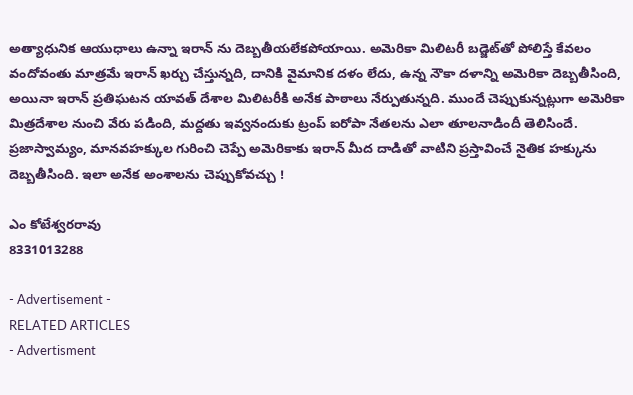అత్యాధునిక ఆయుధాలు ఉన్నా ఇరాన్ ను దెబ్బతీయలేకపోయాయి. అమెరికా మిలిటరీ బడ్జెట్‌తో పోలిస్తే కేవలం వందోవంతు మాత్రమే ఇరాన్‌ ఖర్చు చేస్తున్నది, దానికి వైమానిక దళం లేదు, ఉన్న నౌకా దళాన్ని అమెరికా దెబ్బతీసింది, అయినా ఇరాన్‌ ప్రతిఘటన యావత్‌ దేశాల మిలిటరీకి అనేక పాఠాలు నేర్పుతున్నది. ముందే చెప్పుకున్నట్లుగా అమెరికా మిత్రదేశాల నుంచి వేరు పడింది, మద్దతు ఇవ్వనందుకు ట్రంప్‌ ఐరోపా నేతలను ఎలా తూలనాడిందీ తెలిసిందే. ప్రజాస్వామ్యం, మానవహక్కుల గురించి చెప్పే అమెరికాకు ఇరాన్‌ మీద దాడితో వాటిని ప్రస్తావించే నైతిక హక్కును దెబ్బతీసింది. ఇలా అనేక అంశాలను చెప్పుకోవచ్చు !

ఎం కోటేశ్వరరావు
8331013288

- Advertisement -
RELATED ARTICLES
- Advertisment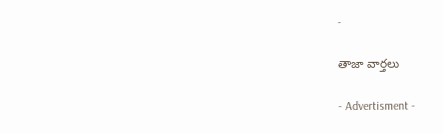-

తాజా వార్తలు

- Advertisment -